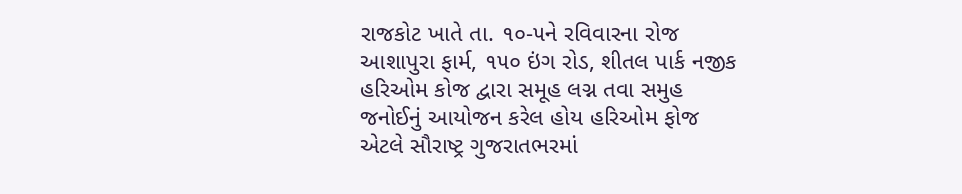રાજકોટ ખાતે તા. ૧૦-૫ને રવિવારના રોજ આશાપુરા ફાર્મ, ૧૫૦ ઇંગ રોડ, શીતલ પાર્ક નજીક હરિઓમ કોજ દ્વારા સમૂહ લગ્ન તવા સમુહ જનોઈનું આયોજન કરેલ હોય હરિઓમ ફોજ એટલે સૌરાષ્ટ્ર ગુજરાતભરમાં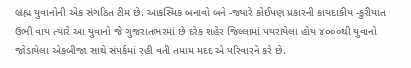બ્રહ્મ યુવાનોની એક સંગઠિત ટીમ છે. આકસ્મિક બનાવો બને -જ્યારે કોઈપણ પ્રકારની કાયદાકીય -કુરીયાત ઉભી વાય ત્યારે આ યુવાનો જે ગુજરાતભરમાં છે દરેક શહેર જિલ્લામાં પયરાયેલા હોય ૪૦૦૦થી યુવાનો જોડાયેલા એકબીજા સાથે સંપર્કમાં રહી વતી તમામ મદદ એ પરિવારને કરે છે.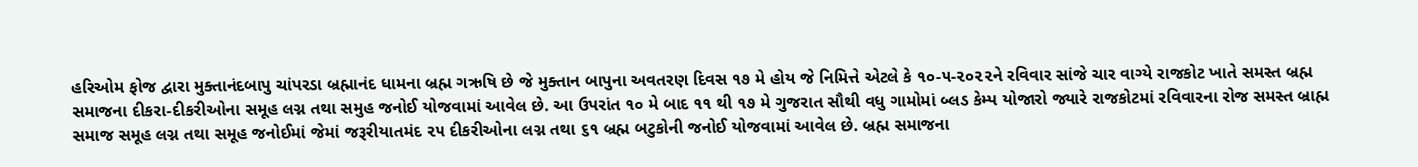હરિઓમ ફોજ દ્વારા મુક્તાનંદબાપુ ચાંપરડા બ્રહ્માનંદ ધામના બ્રહ્મ ગઋષિ છે જે મુક્તાન બાપુના અવતરણ દિવસ ૧૭ મે હોય જે નિમિત્તે એટલે કે ૧૦-૫-૨૦૨૨ને રવિવાર સાંજે ચાર વાગ્યે રાજકોટ ખાતે સમસ્ત બ્રહ્મ સમાજના દીકરા-દીકરીઓના સમૂહ લગ્ન તથા સમુહ જનોઈ યોજવામાં આવેલ છે. આ ઉપરાંત ૧૦ મે બાદ ૧૧ થી ૧૭ મે ગુજરાત સૌથી વધુ ગામોમાં બ્લડ કેમ્પ યોજારો જ્યારે રાજકોટમાં રવિવારના રોજ સમસ્ત બ્રાહ્મ સમાજ સમૂહ લગ્ન તથા સમૂહ જનોઈમાં જેમાં જરૂરીયાતમંદ ૨૫ દીકરીઓના લગ્ન તથા ૬૧ બ્રહ્મ બટુકોની જનોઈ યોજવામાં આવેલ છે. બ્રહ્મ સમાજના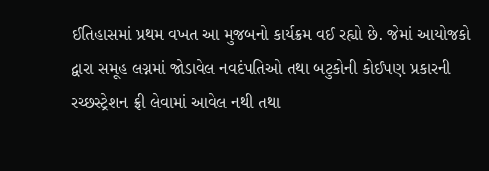ઈતિહાસમાં પ્રથમ વખત આ મુજબનો કાર્યક્રમ વઈ રહ્યો છે. જેમાં આયોજકો દ્વારા સમૂહ લગ્નમાં જોડાવેલ નવદંપતિઓ તથા બટુકોની કોઈપણ પ્રકારની રચ્છસ્ટ્રેશન ફ્રી લેવામાં આવેલ નથી તથા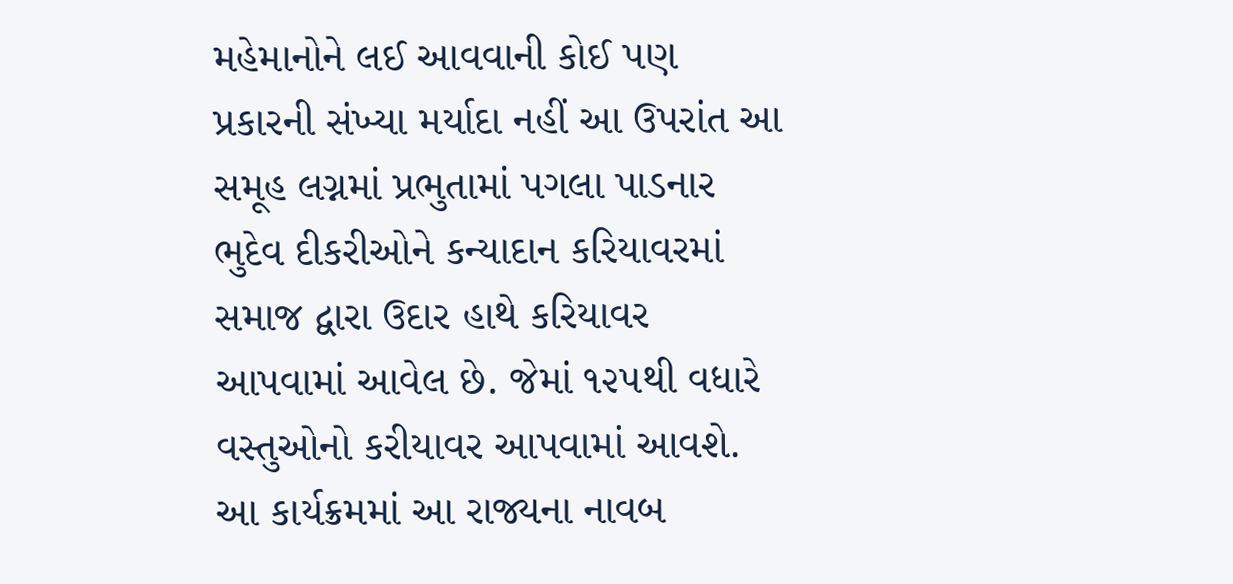મહેમાનોને લઈ આવવાની કોઈ પણ પ્રકારની સંખ્યા મર્યાદા નહીં આ ઉપરાંત આ સમૂહ લગ્નમાં પ્રભુતામાં પગલા પાડનાર ભુદેવ દીકરીઓને કન્યાદાન કરિયાવરમાં સમાજ દ્વારા ઉદાર હાથે કરિયાવર આપવામાં આવેલ છે. જેમાં ૧૨૫થી વધારે વસ્તુઓનો કરીયાવર આપવામાં આવશે. આ કાર્યક્રમમાં આ રાજ્યના નાવબ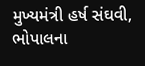મુખ્યમંત્રી હર્ષ સંઘવી, ભોપાલના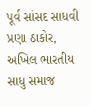પૂર્વ સાંસદ સાધવી પ્રણા ઠાકોર, અખિલ ભારતીય સાધુ સમાજ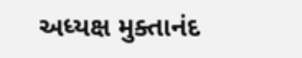અધ્યક્ષ મુક્તાનંદ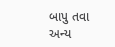બાપુ તવા અન્ય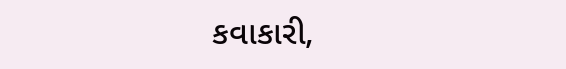કવાકારી,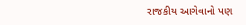રાજકીય આગેવાનો પણ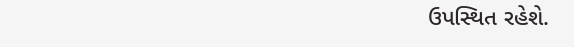ઉપસ્થિત રહેશે.